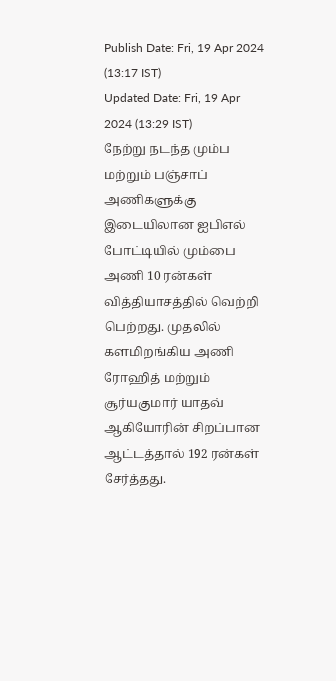Publish Date: Fri, 19 Apr 2024 (13:17 IST)
Updated Date: Fri, 19 Apr 2024 (13:29 IST)
நேற்று நடந்த மும்ப மற்றும் பஞ்சாப் அணிகளுக்கு இடையிலான ஐபிஎல் போட்டியில் மும்பை அணி 10 ரன்கள் வித்தியாசத்தில் வெற்றி பெற்றது. முதலில் களமிறங்கிய அணி ரோஹித் மற்றும் சூர்யகுமார் யாதவ் ஆகியோரின் சிறப்பான ஆட்டத்தால் 192 ரன்கள் சேர்த்தது.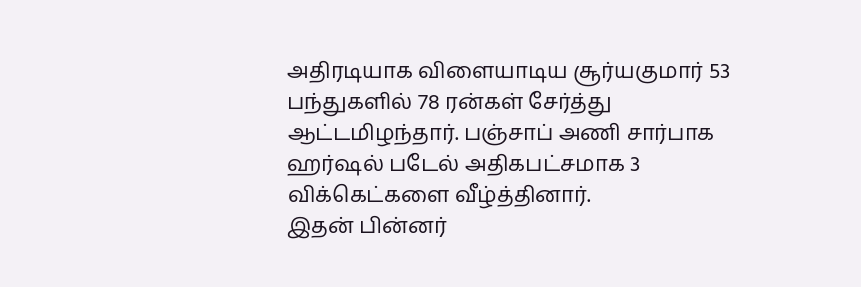அதிரடியாக விளையாடிய சூர்யகுமார் 53 பந்துகளில் 78 ரன்கள் சேர்த்து ஆட்டமிழந்தார். பஞ்சாப் அணி சார்பாக ஹர்ஷல் படேல் அதிகபட்சமாக 3 விக்கெட்களை வீழ்த்தினார்.
இதன் பின்னர்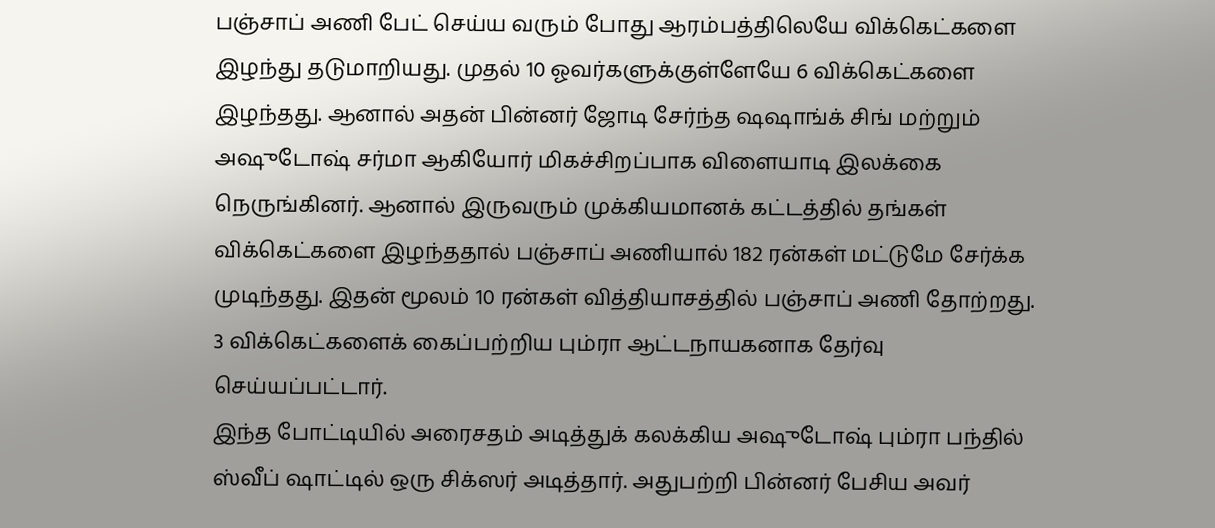பஞ்சாப் அணி பேட் செய்ய வரும் போது ஆரம்பத்திலெயே விக்கெட்களை இழந்து தடுமாறியது. முதல் 10 ஓவர்களுக்குள்ளேயே 6 விக்கெட்களை இழந்தது. ஆனால் அதன் பின்னர் ஜோடி சேர்ந்த ஷஷாங்க் சிங் மற்றும் அஷுடோஷ் சர்மா ஆகியோர் மிகச்சிறப்பாக விளையாடி இலக்கை நெருங்கினர். ஆனால் இருவரும் முக்கியமானக் கட்டத்தில் தங்கள் விக்கெட்களை இழந்ததால் பஞ்சாப் அணியால் 182 ரன்கள் மட்டுமே சேர்க்க முடிந்தது. இதன் மூலம் 10 ரன்கள் வித்தியாசத்தில் பஞ்சாப் அணி தோற்றது. 3 விக்கெட்களைக் கைப்பற்றிய பும்ரா ஆட்டநாயகனாக தேர்வு செய்யப்பட்டார்.
இந்த போட்டியில் அரைசதம் அடித்துக் கலக்கிய அஷுடோஷ் பும்ரா பந்தில் ஸ்வீப் ஷாட்டில் ஒரு சிக்ஸர் அடித்தார். அதுபற்றி பின்னர் பேசிய அவர்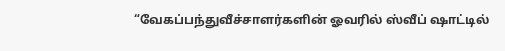“வேகப்பந்துவீச்சாளர்களின் ஓவரில் ஸ்வீப் ஷாட்டில்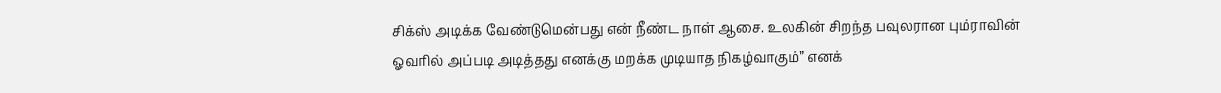சிக்ஸ் அடிக்க வேண்டுமென்பது என் நீண்ட நாள் ஆசை. உலகின் சிறந்த பவுலரான பும்ராவின் ஓவரில் அப்படி அடித்தது எனக்கு மறக்க முடியாத நிகழ்வாகும்” எனக்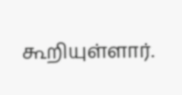கூறியுள்ளார்.